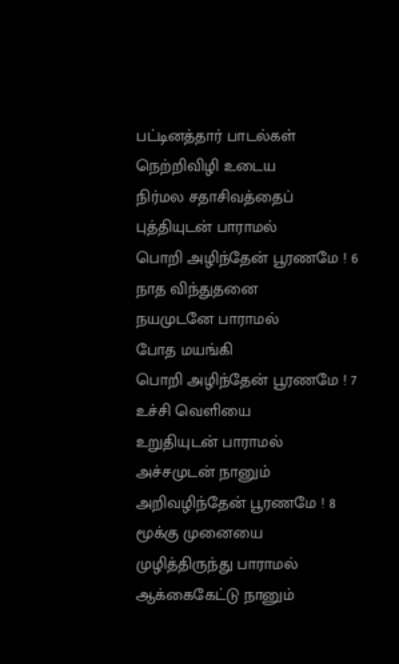பட்டினத்தார் பாடல்கள்
நெற்றிவிழி உடைய
நிர்மல சதாசிவத்தைப்
புத்தியுடன் பாராமல்
பொறி அழிந்தேன் பூரணமே ! 6
நாத விந்துதனை
நயமுடனே பாராமல்
போத மயங்கி
பொறி அழிந்தேன் பூரணமே ! 7
உச்சி வெளியை
உறுதியுடன் பாராமல்
அச்சமுடன் நானும்
அறிவழிந்தேன் பூரணமே ! 8
மூக்கு முனையை
முழித்திருந்து பாராமல்
ஆக்கைகேட்டு நானும்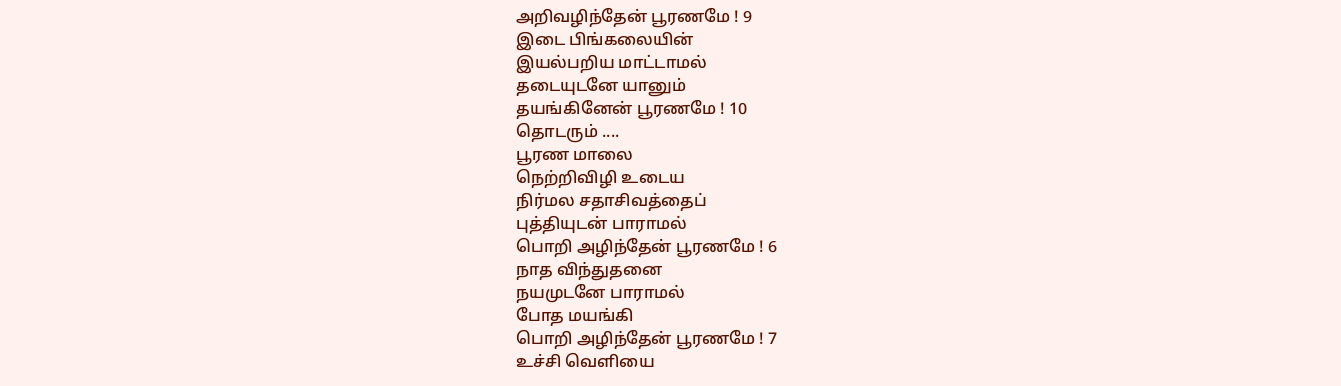அறிவழிந்தேன் பூரணமே ! 9
இடை பிங்கலையின்
இயல்பறிய மாட்டாமல்
தடையுடனே யானும்
தயங்கினேன் பூரணமே ! 10
தொடரும் ....
பூரண மாலை
நெற்றிவிழி உடைய
நிர்மல சதாசிவத்தைப்
புத்தியுடன் பாராமல்
பொறி அழிந்தேன் பூரணமே ! 6
நாத விந்துதனை
நயமுடனே பாராமல்
போத மயங்கி
பொறி அழிந்தேன் பூரணமே ! 7
உச்சி வெளியை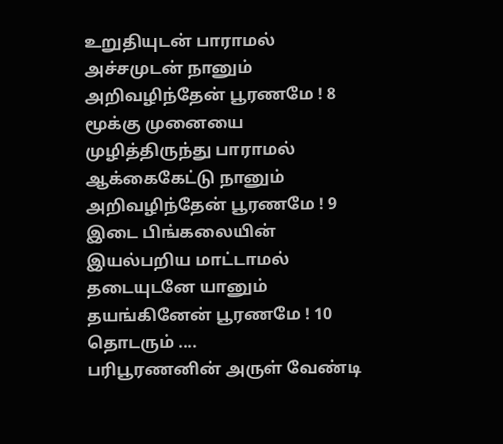உறுதியுடன் பாராமல்
அச்சமுடன் நானும்
அறிவழிந்தேன் பூரணமே ! 8
மூக்கு முனையை
முழித்திருந்து பாராமல்
ஆக்கைகேட்டு நானும்
அறிவழிந்தேன் பூரணமே ! 9
இடை பிங்கலையின்
இயல்பறிய மாட்டாமல்
தடையுடனே யானும்
தயங்கினேன் பூரணமே ! 10
தொடரும் ....
பரிபூரணனின் அருள் வேண்டி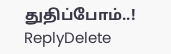துதிப்போம்..!
ReplyDelete